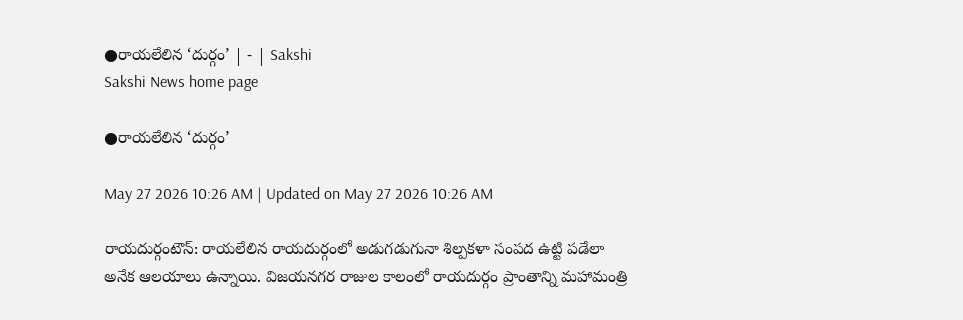●రాయలేలిన ‘దుర్గం’ | - | Sakshi
Sakshi News home page

●రాయలేలిన ‘దుర్గం’

May 27 2026 10:26 AM | Updated on May 27 2026 10:26 AM

రాయదుర్గంటౌన్‌: రాయలేలిన రాయదుర్గంలో అడుగడుగునా శిల్పకళా సంపద ఉట్టి పడేలా అనేక ఆలయాలు ఉన్నాయి. విజయనగర రాజుల కాలంలో రాయదుర్గం ప్రాంతాన్ని మహామంత్రి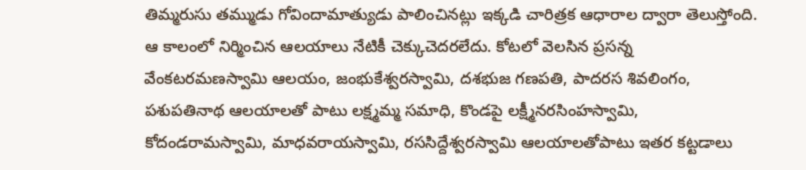తిమ్మరుసు తమ్ముడు గోవిందామాత్యుడు పాలించినట్లు ఇక్కడి చారిత్రక ఆధారాల ద్వారా తెలుస్తోంది. ఆ కాలంలో నిర్మించిన ఆలయాలు నేటికీ చెక్కుచెదరలేదు. కోటలో వెలసిన ప్రసన్న వేంకటరమణస్వామి ఆలయం, జంభుకేశ్వరస్వామి, దశభుజ గణపతి, పాదరస శివలింగం, పశుపతినాథ ఆలయాలతో పాటు లక్ష్మమ్మ సమాధి, కొండపై లక్ష్మీనరసింహస్వామి, కోదండరామస్వామి, మాధవరాయస్వామి, రససిద్దేశ్వరస్వామి ఆలయాలతోపాటు ఇతర కట్టడాలు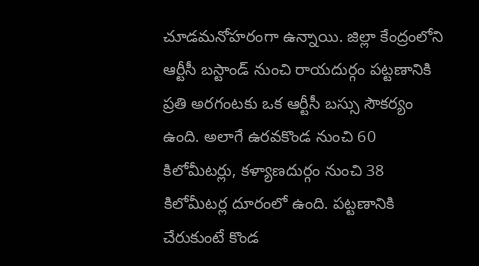చూడమనోహరంగా ఉన్నాయి. జిల్లా కేంద్రంలోని ఆర్టీసీ బస్టాండ్‌ నుంచి రాయదుర్గం పట్టణానికి ప్రతి అరగంటకు ఒక ఆర్టీసీ బస్సు సౌకర్యం ఉంది. అలాగే ఉరవకొండ నుంచి 60 కిలోమీటర్లు, కళ్యాణదుర్గం నుంచి 38 కిలోమీటర్ల దూరంలో ఉంది. పట్టణానికి చేరుకుంటే కొండ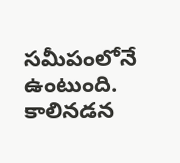సమీపంలోనే ఉంటుంది. కాలినడన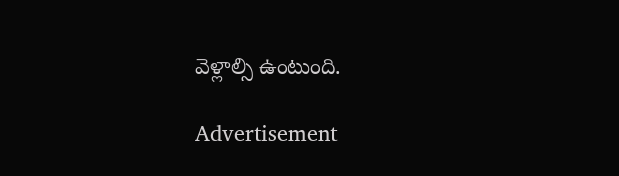వెళ్లాల్సి ఉంటుంది.

Advertisement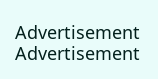Advertisement
Advertisement